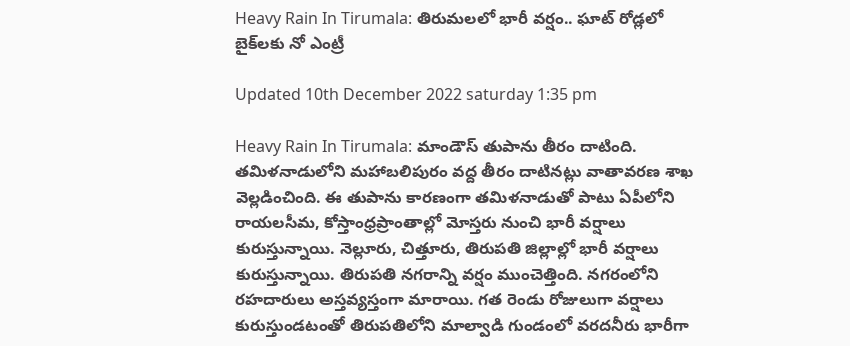Heavy Rain In Tirumala: తిరుమలలో భారీ వర్షం.. ఘాట్ రోడ్లలో బైక్‌లకు నో ఎంట్రీ

Updated 10th December 2022 saturday 1:35 pm

Heavy Rain In Tirumala: మాండౌస్ తుపాను తీరం దాటింది. తమిళనాడులోని మహాబలిపురం వద్ద తీరం దాటినట్లు వాతావరణ శాఖ వెల్లడించింది. ఈ తుపాను కారణంగా తమిళనాడుతో పాటు ఏపీలోని రాయలసీమ, కోస్తాంధ్రప్రాంతాల్లో మోస్తరు నుంచి భారీ వర్షాలు కురుస్తున్నాయి. నెల్లూరు, చిత్తూరు, తిరుపతి జిల్లాల్లో భారీ వర్షాలు కురుస్తున్నాయి. తిరుపతి నగరాన్ని వర్షం ముంచెత్తింది. నగరంలోని రహదారులు అస్తవ్యస్తంగా మారాయి. గత రెండు రోజులుగా వర్షాలు కురుస్తుండటంతో తిరుపతిలోని మాల్వాడి గుండంలో వరదనీరు భారీగా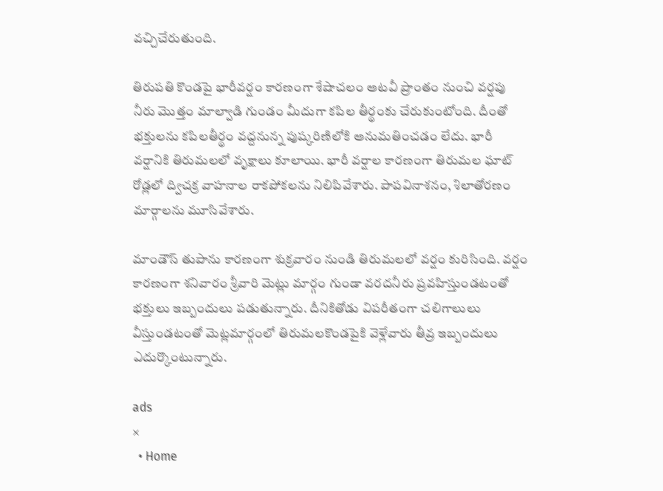వచ్చిచేరుతుంది.

తిరుపతి కొండపై భారీవర్షం కారణంగా శేషాచలం అటవీ ప్రాంతం నుంచి వర్షపు నీరు మొత్తం మాల్వాడి గుండం మీదుగా కపిల తీర్థంకు చేరుకుంటోంది. దీంతో భక్తులను కపిలతీర్థం వద్దనున్న పుష్కరిణిలోకి అనుమతించడం లేదు. భారీ వర్షానికి తిరుమలలో వృక్షాలు కూలాయి. భారీ వర్షాల కారణంగా తిరుమల ఘాట్ రోడ్లలో ద్విచక్ర వాహనాల రాకపోకలను నిలిపివేశారు. పాపవినాశనం, శిలాతోరణం మార్గాలను మూసివేశారు.

మాండౌస్ తుపాను కారణంగా శుక్రవారం నుండి తిరుమలలో వర్షం కురిసింది. వర్షం కారణంగా శనివారం శ్రీవారి మెట్లు మార్గం గుండా వరదనీరు ప్రవహిస్తుండటంతో భక్తులు ఇబ్బందులు పడుతున్నారు. దీనికితోడు విపరీతంగా చలిగాలులు వీస్తుండటంతో మెట్లమార్గంలో తిరుమలకొండపైకి వెళ్లేవారు తీవ్ర ఇబ్బందులు ఎదుర్కొంటున్నారు.

ads
×
  • Home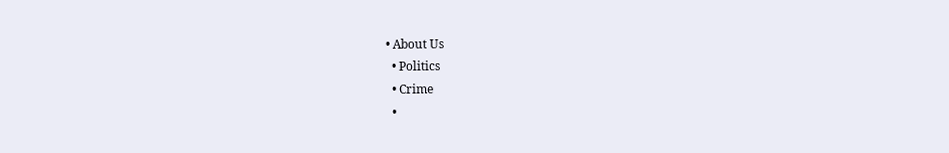• About Us
  • Politics
  • Crime
  •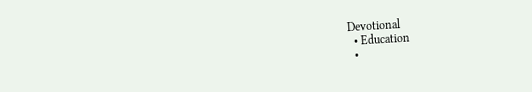Devotional
  • Education
  •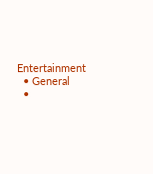Entertainment
  • General
  •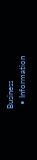Business
  • Information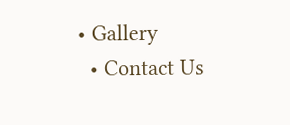• Gallery
  • Contact Us